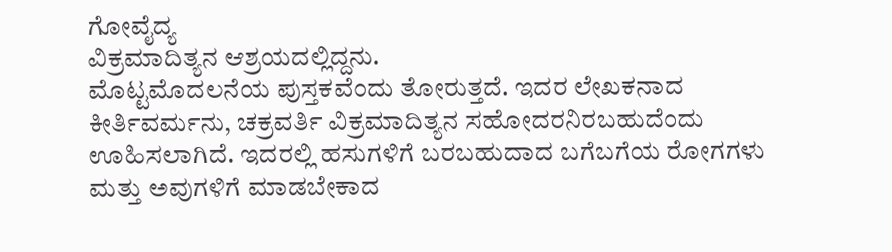ಗೋವೈದ್ಯ
ವಿಕ್ರಮಾದಿತ್ಯನ ಆಶ್ರಯದಲ್ಲಿದ್ದನು.
ಮೊಟ್ಟಮೊದಲನೆಯ ಪುಸ್ತಕವೆಂದು ತೋರುತ್ತದೆ. ಇದರ ಲೇಖಕನಾದ
ಕೀರ್ತಿವರ್ಮನು, ಚಕ್ರವರ್ತಿ ವಿಕ್ರಮಾದಿತ್ಯನ ಸಹೋದರನಿರಬಹುದೆಂದು
ಊಹಿಸಲಾಗಿದೆ. ಇದರಲ್ಲಿ ಹಸುಗಳಿಗೆ ಬರಬಹುದಾದ ಬಗೆಬಗೆಯ ರೋಗಗಳು
ಮತ್ತು ಅವುಗಳಿಗೆ ಮಾಡಬೇಕಾದ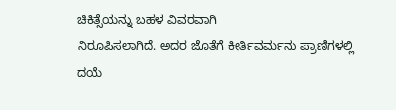ಚಿಕಿತ್ಸೆಯನ್ನು ಬಹಳ ವಿವರವಾಗಿ
ನಿರೂಪಿಸಲಾಗಿದೆ. ಅದರ ಜೊತೆಗೆ ಕೀರ್ತಿವರ್ಮನು ಪ್ರಾಣಿಗಳಲ್ಲಿ ದಯೆ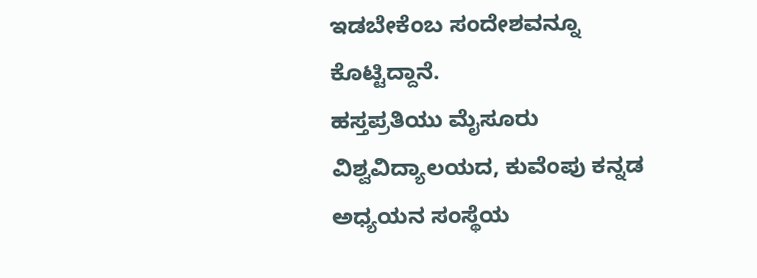ಇಡಬೇಕೆಂಬ ಸಂದೇಶವನ್ನೂ ಕೊಟ್ಟಿದ್ದಾನೆ.
ಹಸ್ತಪ್ರತಿಯು ಮೈಸೂರು ವಿಶ್ವವಿದ್ಯಾಲಯದ, ಕುವೆಂಪು ಕನ್ನಡ ಅಧ್ಯಯನ ಸಂಸ್ಥೆಯ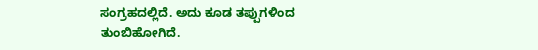ಸಂಗ್ರಹದಲ್ಲಿದೆ. ಅದು ಕೂಡ ತಪ್ಪುಗಳಿಂದ ತುಂಬಿಹೋಗಿದೆ.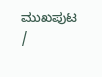ಮುಖಪುಟ
/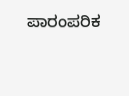ಪಾರಂಪರಿಕ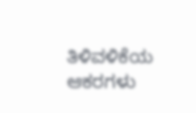ತಿಳಿವಳಿಕೆಯ
ಆಕರಗಳು